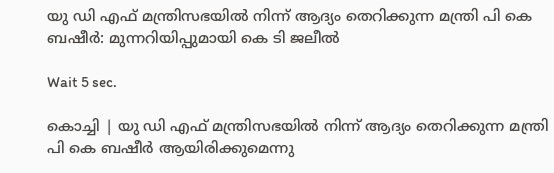യു ഡി എഫ് മന്ത്രിസഭയില്‍ നിന്ന് ആദ്യം തെറിക്കുന്ന മന്ത്രി പി കെ ബഷീര്‍: മുന്നറിയിപ്പുമായി കെ ടി ജലീല്‍

Wait 5 sec.

കൊച്ചി | യു ഡി എഫ് മന്ത്രിസഭയില്‍ നിന്ന് ആദ്യം തെറിക്കുന്ന മന്ത്രി പി കെ ബഷീര്‍ ആയിരിക്കുമെന്നു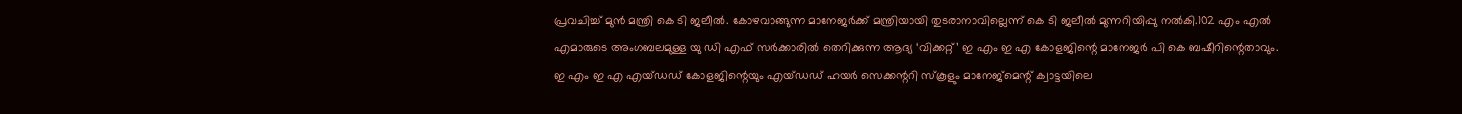പ്രവചിച്ച് മുന്‍ മന്ത്രി കെ ടി ജലീല്‍. കോഴവാങ്ങുന്ന മാനേജര്‍ക്ക് മന്ത്രിയായി തുടരാനാവില്ലെന്ന് കെ ടി ജലീല്‍ മുന്നറിയിപ്പു നല്‍കി.102 എം എല്‍ എമാരുടെ അംഗബലമുള്ള യു ഡി എഫ് സര്‍ക്കാരില്‍ തെറിക്കുന്ന ആദ്യ ‘വിക്കറ്റ്’ ഇ എം ഇ എ കോളജിന്റെ മാനേജര്‍ പി കെ ബഷീറിന്റെതാവും. ഇ എം ഇ എ എയ്ഡഡ് കോളജിന്റെയും എയ്ഡഡ് ഹയര്‍ സെക്കന്ററി സ്‌കൂളും മാനേജ്മെന്റ് ക്വാട്ടയിലെ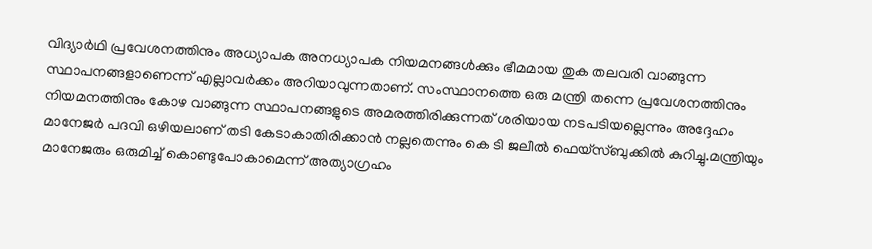വിദ്യാര്‍ഥി പ്രവേശനത്തിനും അധ്യാപക അനധ്യാപക നിയമനങ്ങള്‍ക്കും ഭീമമായ തുക തലവരി വാങ്ങുന്ന സ്ഥാപനങ്ങളാണെന്ന് എല്ലാവര്‍ക്കം അറിയാവുന്നതാണ്. സംസ്ഥാനത്തെ ഒരു മന്ത്രി തന്നെ പ്രവേശനത്തിനും നിയമനത്തിനും കോഴ വാങ്ങുന്ന സ്ഥാപനങ്ങളുടെ അമരത്തിരിക്കുന്നത് ശരിയായ നടപടിയല്ലെന്നും അദ്ദേഹം മാനേജര്‍ പദവി ഒഴിയലാണ് തടി കേടാകാതിരിക്കാന്‍ നല്ലതെന്നും കെ ടി ജലീല്‍ ഫെയ്സ്ബുക്കില്‍ കുറിച്ചു.മന്ത്രിയും മാനേജരും ഒരുമിച്ച് കൊണ്ടുപോകാമെന്ന് അത്യാഗ്രഹം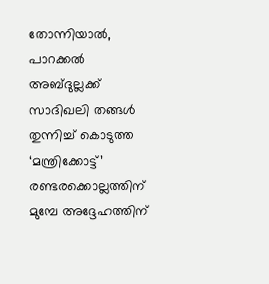തോന്നിയാല്‍, പാറക്കല്‍ അബ്ദുല്ലക്ക് സാദിഖലി തങ്ങള്‍ തുന്നിച്ച് കൊടുത്ത ‘മന്ത്രിക്കോട്ട്’ രണ്ടരക്കൊല്ലത്തിന് മുമ്പേ അദ്ദേഹത്തിന്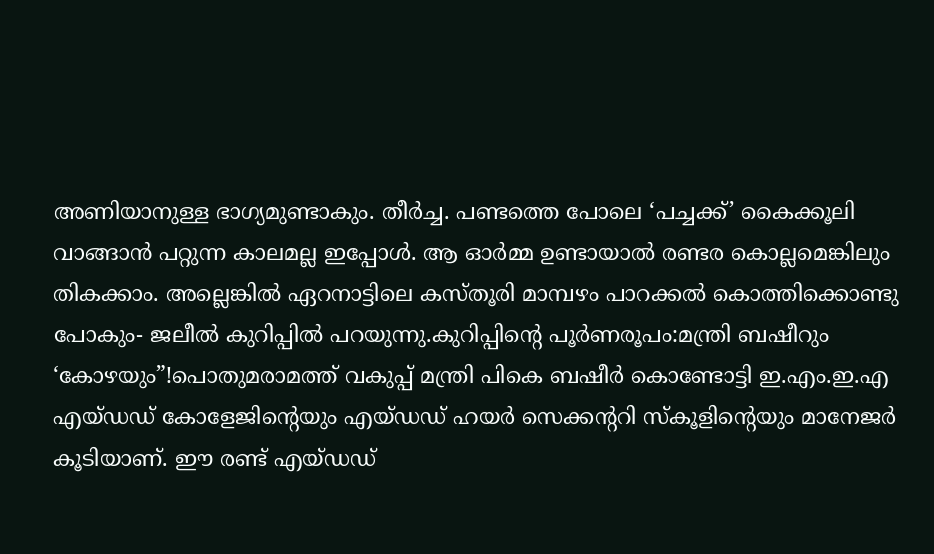അണിയാനുള്ള ഭാഗ്യമുണ്ടാകും. തീര്‍ച്ച. പണ്ടത്തെ പോലെ ‘പച്ചക്ക്’ കൈക്കൂലി വാങ്ങാന്‍ പറ്റുന്ന കാലമല്ല ഇപ്പോള്‍. ആ ഓര്‍മ്മ ഉണ്ടായാല്‍ രണ്ടര കൊല്ലമെങ്കിലും തികക്കാം. അല്ലെങ്കില്‍ ഏറനാട്ടിലെ കസ്തൂരി മാമ്പഴം പാറക്കല്‍ കൊത്തിക്കൊണ്ടു പോകും- ജലീല്‍ കുറിപ്പില്‍ പറയുന്നു.കുറിപ്പിന്റെ പൂര്‍ണരൂപം:മന്ത്രി ബഷീറും ‘കോഴയും”!പൊതുമരാമത്ത് വകുപ്പ് മന്ത്രി പികെ ബഷീര്‍ കൊണ്ടോട്ടി ഇ.എം.ഇ.എ എയ്ഡഡ് കോളേജിന്റെയും എയ്ഡഡ് ഹയര്‍ സെക്കന്ററി സ്‌കൂളിന്റെയും മാനേജര്‍ കൂടിയാണ്. ഈ രണ്ട് എയ്ഡഡ്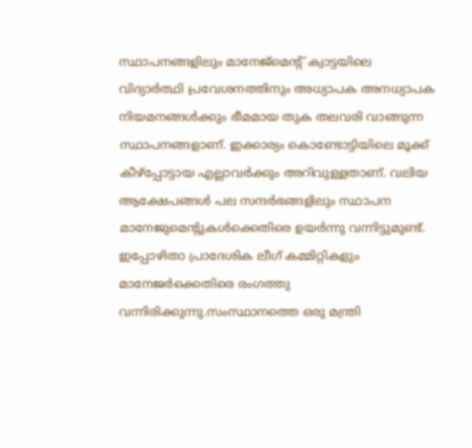സ്ഥാപനങ്ങളിലും മാനേജ്‌മെന്റ് ക്വാട്ടയിലെ വിദ്യാര്‍ത്ഥി പ്രവേശനത്തിനും അധ്യാപക അനധ്യാപക നിയമനങ്ങള്‍ക്കും ഭീമമായ തുക തലവരി വാങ്ങുന്ന സ്ഥാപനങ്ങളാണ്. ഇക്കാര്യം കൊണ്ടോട്ടിയിലെ മൂക്ക് കീഴ്‌പ്പോട്ടായ എല്ലാവര്‍ക്കും അറിവുള്ളതാണ്. വലിയ ആക്ഷേപങ്ങള്‍ പല സന്ദര്‍ഭങ്ങളിലും സ്ഥാപന മാനേജുമെന്റുകള്‍ക്കെതിരെ ഉയര്‍ന്നു വന്നിട്ടുമുണ്ട്. ഇപ്പോഴിതാ പ്രാദേശിക ലീഗ് കമ്മിറ്റികളും മാനേജര്‍ക്കെതിരെ രംഗത്തു വന്നിരിക്കുന്നു.സംസ്ഥാനത്തെ ഒരു മന്ത്രി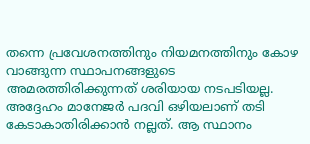തന്നെ പ്രവേശനത്തിനും നിയമനത്തിനും കോഴ വാങ്ങുന്ന സ്ഥാപനങ്ങളുടെ അമരത്തിരിക്കുന്നത് ശരിയായ നടപടിയല്ല. അദ്ദേഹം മാനേജര്‍ പദവി ഒഴിയലാണ് തടി കേടാകാതിരിക്കാന്‍ നല്ലത്. ആ സ്ഥാനം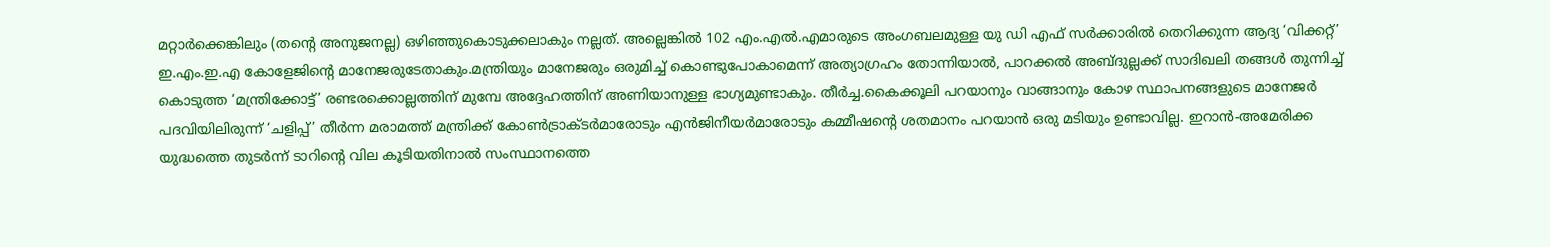മറ്റാര്‍ക്കെങ്കിലും (തന്റെ അനുജനല്ല) ഒഴിഞ്ഞുകൊടുക്കലാകും നല്ലത്. അല്ലെങ്കില്‍ 102 എം.എല്‍.എമാരുടെ അംഗബലമുള്ള യു ഡി എഫ് സര്‍ക്കാരില്‍ തെറിക്കുന്ന ആദ്യ ‘വിക്കറ്റ്’ ഇ.എം.ഇ.എ കോളേജിന്റെ മാനേജരുടേതാകും.മന്ത്രിയും മാനേജരും ഒരുമിച്ച് കൊണ്ടുപോകാമെന്ന് അത്യാഗ്രഹം തോന്നിയാല്‍, പാറക്കല്‍ അബ്ദുല്ലക്ക് സാദിഖലി തങ്ങള്‍ തുന്നിച്ച് കൊടുത്ത ‘മന്ത്രിക്കോട്ട്’ രണ്ടരക്കൊല്ലത്തിന് മുമ്പേ അദ്ദേഹത്തിന് അണിയാനുള്ള ഭാഗ്യമുണ്ടാകും. തീര്‍ച്ച.കൈക്കൂലി പറയാനും വാങ്ങാനും കോഴ സ്ഥാപനങ്ങളുടെ മാനേജര്‍ പദവിയിലിരുന്ന് ‘ചളിപ്പ്’ തീര്‍ന്ന മരാമത്ത് മന്ത്രിക്ക് കോണ്‍ട്രാക്ടര്‍മാരോടും എന്‍ജിനീയര്‍മാരോടും കമ്മീഷന്റെ ശതമാനം പറയാന്‍ ഒരു മടിയും ഉണ്ടാവില്ല. ഇറാന്‍-അമേരിക്ക യുദ്ധത്തെ തുടര്‍ന്ന് ടാറിന്റെ വില കൂടിയതിനാല്‍ സംസ്ഥാനത്തെ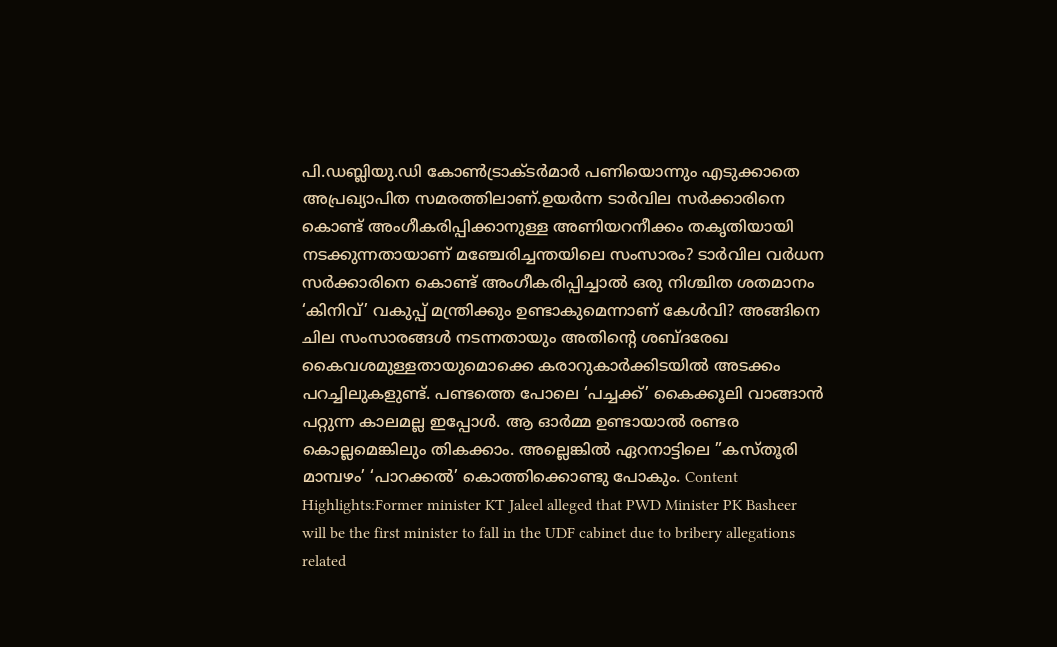പി.ഡബ്ലിയു.ഡി കോണ്‍ട്രാക്ടര്‍മാര്‍ പണിയൊന്നും എടുക്കാതെ അപ്രഖ്യാപിത സമരത്തിലാണ്.ഉയര്‍ന്ന ടാര്‍വില സര്‍ക്കാരിനെ കൊണ്ട് അംഗീകരിപ്പിക്കാനുള്ള അണിയറനീക്കം തകൃതിയായി നടക്കുന്നതായാണ് മഞ്ചേരിച്ചന്തയിലെ സംസാരം? ടാര്‍വില വര്‍ധന സര്‍ക്കാരിനെ കൊണ്ട് അംഗീകരിപ്പിച്ചാല്‍ ഒരു നിശ്ചിത ശതമാനം ‘കിനിവ്’ വകുപ്പ് മന്ത്രിക്കും ഉണ്ടാകുമെന്നാണ് കേള്‍വി? അങ്ങിനെ ചില സംസാരങ്ങള്‍ നടന്നതായും അതിന്റെ ശബ്ദരേഖ കൈവശമുള്ളതായുമൊക്കെ കരാറുകാര്‍ക്കിടയില്‍ അടക്കം പറച്ചിലുകളുണ്ട്. പണ്ടത്തെ പോലെ ‘പച്ചക്ക്’ കൈക്കൂലി വാങ്ങാന്‍ പറ്റുന്ന കാലമല്ല ഇപ്പോള്‍. ആ ഓര്‍മ്മ ഉണ്ടായാല്‍ രണ്ടര കൊല്ലമെങ്കിലും തികക്കാം. അല്ലെങ്കില്‍ ഏറനാട്ടിലെ ”കസ്തൂരി മാമ്പഴം’ ‘പാറക്കല്‍’ കൊത്തിക്കൊണ്ടു പോകും. Content Highlights:Former minister KT Jaleel alleged that PWD Minister PK Basheer will be the first minister to fall in the UDF cabinet due to bribery allegations related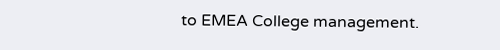to EMEA College management.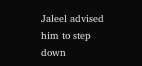Jaleel advised him to step down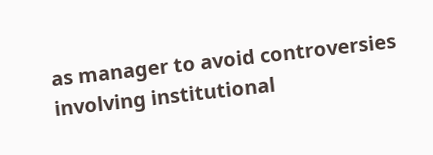as manager to avoid controversies involving institutional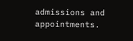admissions and appointments.